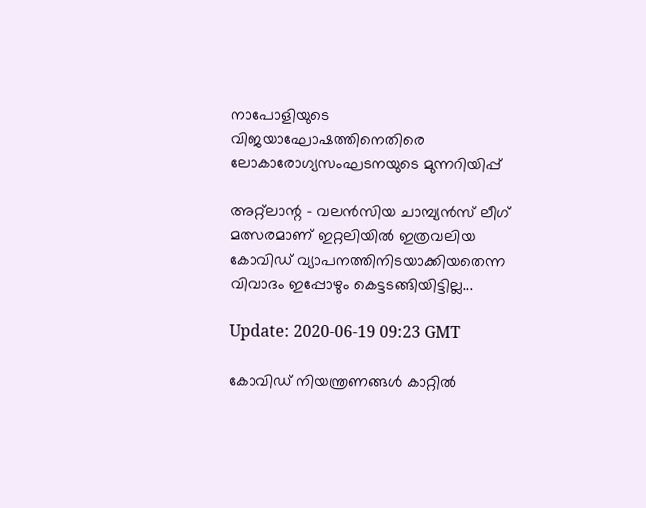നാപോളിയുടെ വിജയാഘോഷത്തിനെതിരെ ലോകാരോഗ്യസംഘടനയുടെ മുന്നറിയിപ്പ്

അറ്റ്‌ലാന്റ - വലന്‍സിയ ചാമ്പ്യന്‍സ് ലീഗ് മത്സരമാണ് ഇറ്റലിയില്‍ ഇത്രവലിയ കോവിഡ് വ്യാപനത്തിനിടയാക്കിയതെന്ന വിവാദം ഇപ്പോഴും കെട്ടടങ്ങിയിട്ടില്ല...

Update: 2020-06-19 09:23 GMT

കോവിഡ് നിയന്ത്രണങ്ങള്‍ കാറ്റില്‍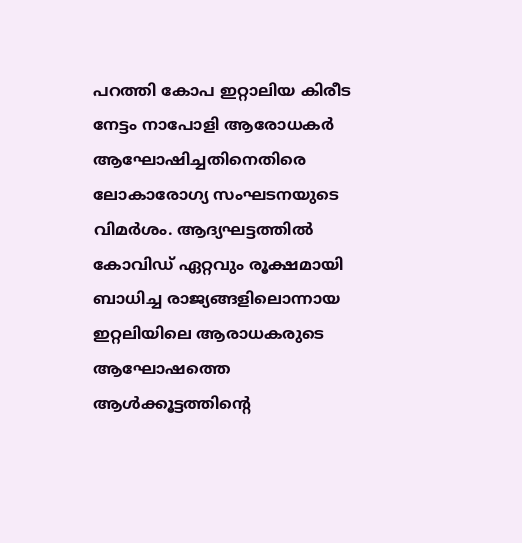പറത്തി കോപ ഇറ്റാലിയ കിരീട നേട്ടം നാപോളി ആരോധകര്‍ ആഘോഷിച്ചതിനെതിരെ ലോകാരോഗ്യ സംഘടനയുടെ വിമര്‍ശം. ആദ്യഘട്ടത്തില്‍ കോവിഡ് ഏറ്റവും രൂക്ഷമായി ബാധിച്ച രാജ്യങ്ങളിലൊന്നായ ഇറ്റലിയിലെ ആരാധകരുടെ ആഘോഷത്തെ ആള്‍ക്കൂട്ടത്തിന്റെ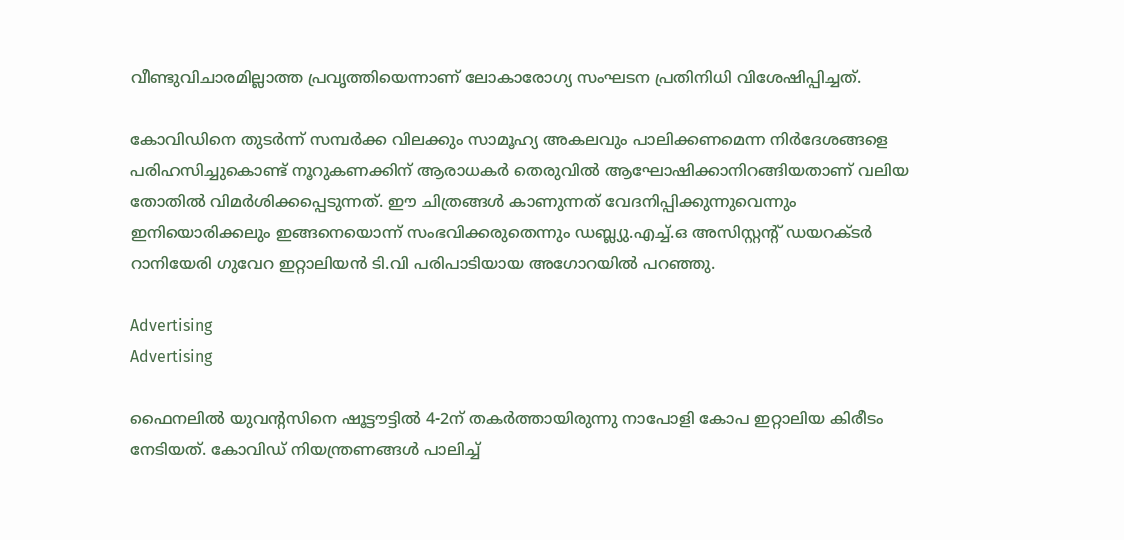വീണ്ടുവിചാരമില്ലാത്ത പ്രവൃത്തിയെന്നാണ് ലോകാരോഗ്യ സംഘടന പ്രതിനിധി വിശേഷിപ്പിച്ചത്.

കോവിഡിനെ തുടര്‍ന്ന് സമ്പര്‍ക്ക വിലക്കും സാമൂഹ്യ അകലവും പാലിക്കണമെന്ന നിര്‍ദേശങ്ങളെ പരിഹസിച്ചുകൊണ്ട് നൂറുകണക്കിന് ആരാധകര്‍ തെരുവില്‍ ആഘോഷിക്കാനിറങ്ങിയതാണ് വലിയ തോതില്‍ വിമര്‍ശിക്കപ്പെടുന്നത്. ഈ ചിത്രങ്ങള്‍ കാണുന്നത് വേദനിപ്പിക്കുന്നുവെന്നും ഇനിയൊരിക്കലും ഇങ്ങനെയൊന്ന് സംഭവിക്കരുതെന്നും ഡബ്ല്യു.എച്ച്.ഒ അസിസ്റ്റന്റ് ഡയറക്ടര്‍ റാനിയേരി ഗുവേറ ഇറ്റാലിയന്‍ ടി.വി പരിപാടിയായ അഗോറയില്‍ പറഞ്ഞു.

Advertising
Advertising

ഫൈനലില്‍ യുവന്റസിനെ ഷൂട്ടൗട്ടില്‍ 4-2ന് തകര്‍ത്തായിരുന്നു നാപോളി കോപ ഇറ്റാലിയ കിരീടം നേടിയത്. കോവിഡ് നിയന്ത്രണങ്ങള്‍ പാലിച്ച്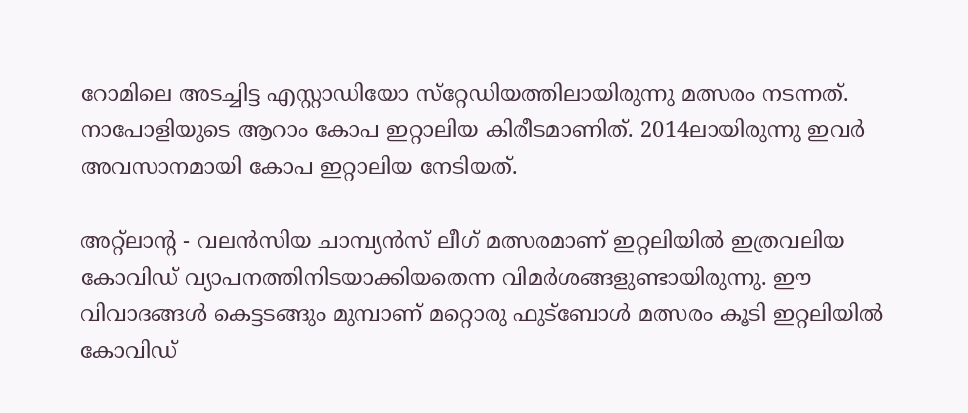റോമിലെ അടച്ചിട്ട എസ്റ്റാഡിയോ സ്‌റ്റേഡിയത്തിലായിരുന്നു മത്സരം നടന്നത്. നാപോളിയുടെ ആറാം കോപ ഇറ്റാലിയ കിരീടമാണിത്. 2014ലായിരുന്നു ഇവര്‍ അവസാനമായി കോപ ഇറ്റാലിയ നേടിയത്.

അറ്റ്‌ലാന്റ - വലന്‍സിയ ചാമ്പ്യന്‍സ് ലീഗ് മത്സരമാണ് ഇറ്റലിയില്‍ ഇത്രവലിയ കോവിഡ് വ്യാപനത്തിനിടയാക്കിയതെന്ന വിമര്‍ശങ്ങളുണ്ടായിരുന്നു. ഈ വിവാദങ്ങള്‍ കെട്ടടങ്ങും മുമ്പാണ് മറ്റൊരു ഫുട്‌ബോള്‍ മത്സരം കൂടി ഇറ്റലിയില്‍ കോവിഡ്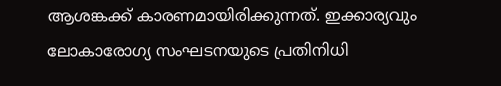ആശങ്കക്ക് കാരണമായിരിക്കുന്നത്. ഇക്കാര്യവും ലോകാരോഗ്യ സംഘടനയുടെ പ്രതിനിധി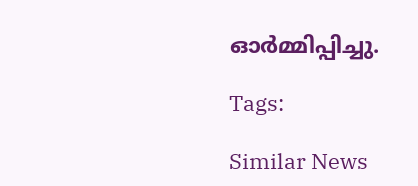ഓര്‍മ്മിപ്പിച്ചു.

Tags:

Similar News